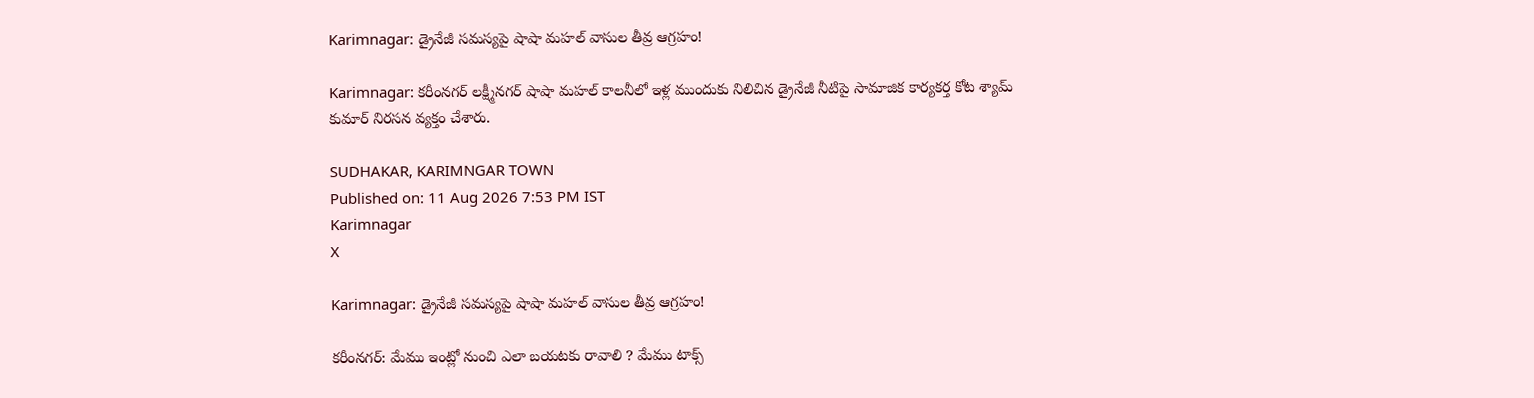Karimnagar: డ్రైనేజీ సమస్యపై షాషా మహల్ వాసుల తీవ్ర ఆగ్రహం!

Karimnagar: కరీంనగర్ లక్ష్మీనగర్ షాషా మహల్ కాలనీలో ఇళ్ల ముందుకు నిలిచిన డ్రైనేజీ నీటిపై సామాజిక కార్యకర్త కోట శ్యామ్ కుమార్ నిరసన వ్యక్తం చేశారు.

SUDHAKAR, KARIMNGAR TOWN
Published on: 11 Aug 2026 7:53 PM IST
Karimnagar
X

Karimnagar: డ్రైనేజీ సమస్యపై షాషా మహల్ వాసుల తీవ్ర ఆగ్రహం!

కరీంనగర్: మేము ఇంట్లో నుంచి ఎలా బయటకు రావాలి ? మేము టాక్స్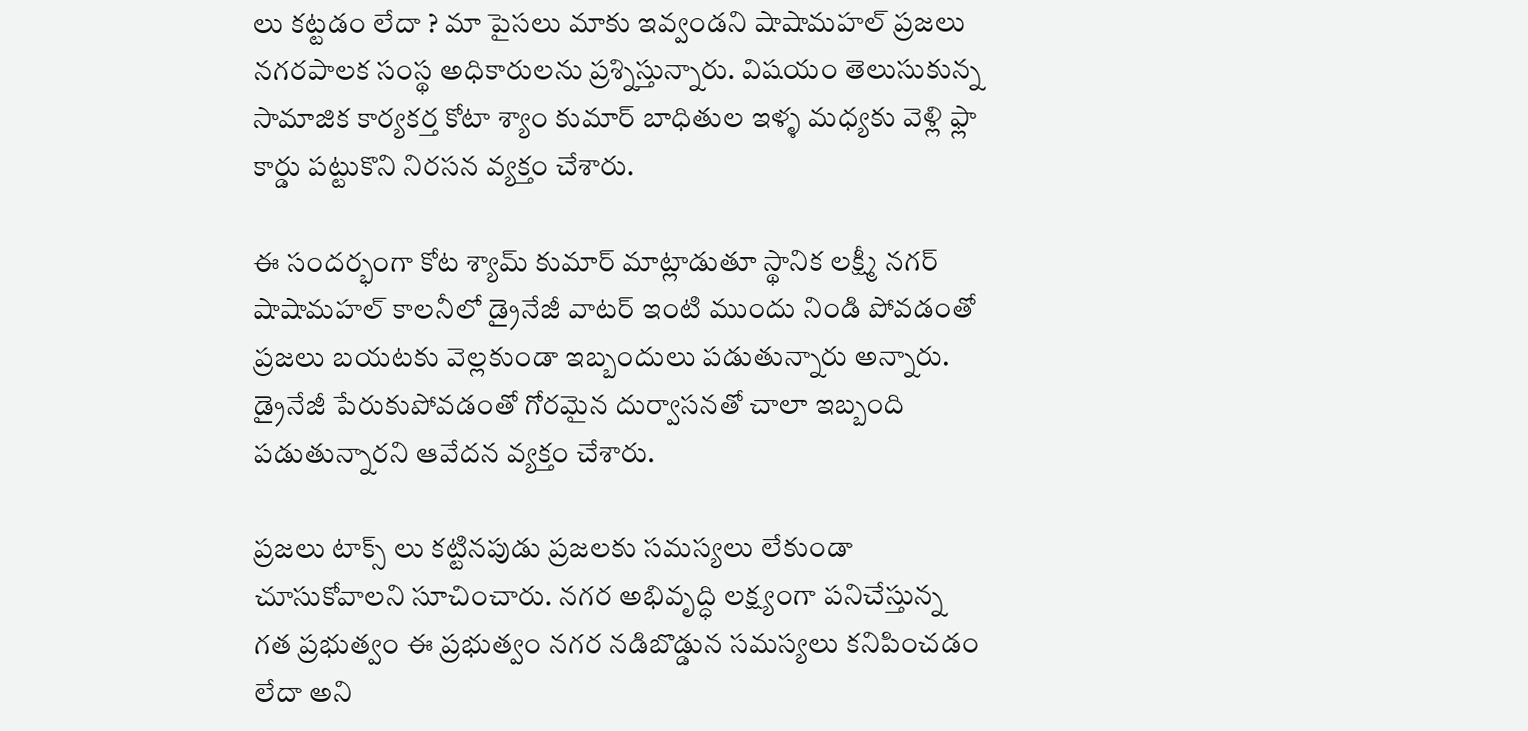లు కట్టడం లేదా ? మా పైసలు మాకు ఇవ్వండని షాషామహల్ ప్రజలు నగరపాలక సంస్థ అధికారులను ప్రశ్నిస్తున్నారు. విషయం తెలుసుకున్న సామాజిక కార్యకర్త కోటా శ్యాం కుమార్ బాధితుల ఇళ్ళ మధ్యకు వెళ్లి ఫ్లా కార్డు పట్టుకొని నిరసన వ్యక్తం చేశారు.

ఈ సందర్భంగా కోట శ్యామ్ కుమార్ మాట్లాడుతూ స్థానిక లక్ష్మీ నగర్ షాషామహల్ కాలనీలో డ్రైనేజీ వాటర్ ఇంటి ముందు నిండి పోవడంతో ప్రజలు బయటకు వెల్లకుండా ఇబ్బందులు పడుతున్నారు అన్నారు. డ్రైనేజీ పేరుకుపోవడంతో గోరమైన దుర్వాసనతో చాలా ఇబ్బంది పడుతున్నారని ఆవేదన వ్యక్తం చేశారు.

ప్రజలు టాక్స్ లు కట్టినపుడు ప్రజలకు సమస్యలు లేకుండా చూసుకోవాలని సూచించారు. నగర అభివృద్ధి లక్ష్యంగా పనిచేస్తున్న గత ప్రభుత్వం ఈ ప్రభుత్వం నగర నడిబొడ్డున సమస్యలు కనిపించడం లేదా అని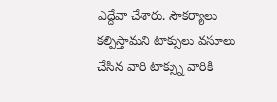ఎద్దేవా చేశారు. సౌకర్యాలు కల్పిస్తామని టాక్సులు వసూలు చేసిన వారి టాక్స్ను వారికి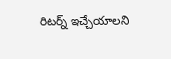రిటర్న్ ఇచ్చేయాలని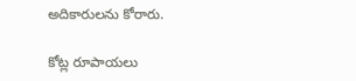అదికారులను కోరారు.

కోట్ల రూపాయలు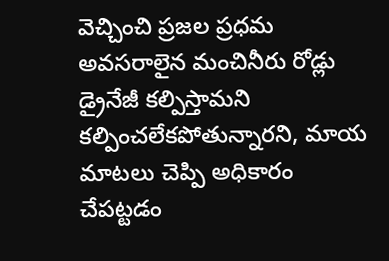వెచ్చించి ప్రజల ప్రధమ అవసరాలైన మంచినీరు రోడ్లు డ్రైనేజీ కల్పిస్తామని కల్పించలేకపోతున్నారని, మాయ మాటలు చెప్పి అధికారం చేపట్టడం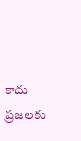కాదు ప్రజలకు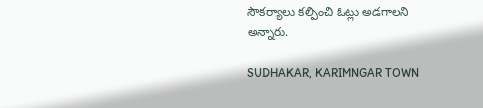సౌకర్యాలు కల్పించి ఓట్లు అడగాలని అన్నారు.

SUDHAKAR, KARIMNGAR TOWN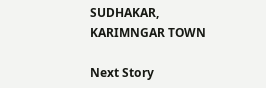SUDHAKAR, KARIMNGAR TOWN

Next Story